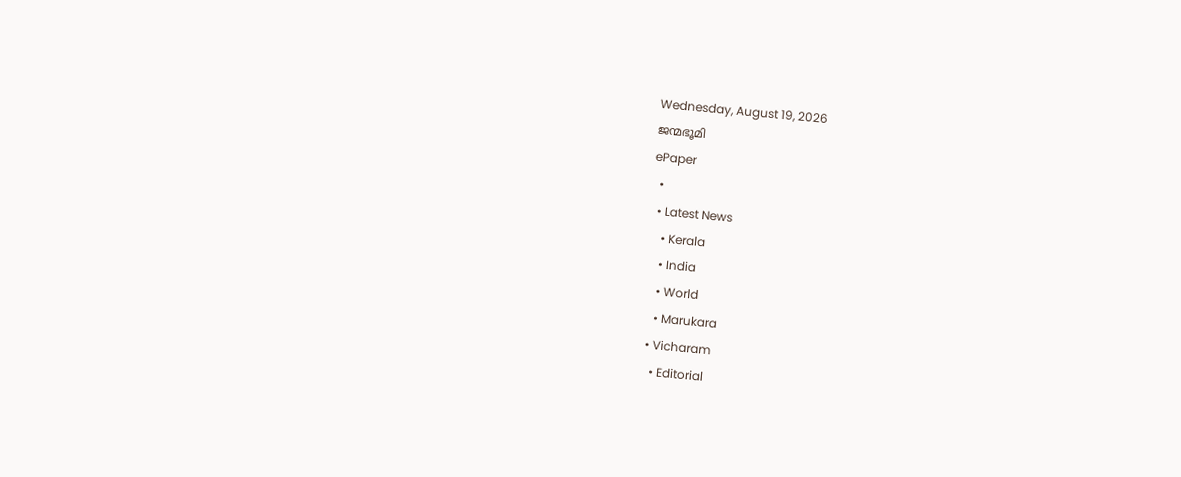Wednesday, August 19, 2026
ജന്മഭൂമി
ePaper
  •
  • Latest News
    • Kerala
    • India
    • World
    • Marukara
  • Vicharam
    • Editorial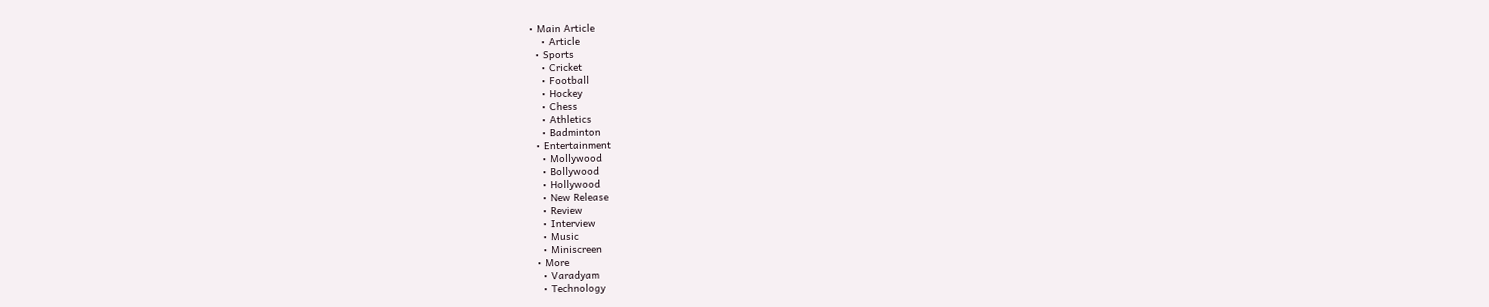• Main Article
    • Article
  • Sports
    • Cricket
    • Football
    • Hockey
    • Chess
    • Athletics
    • Badminton
  • Entertainment
    • Mollywood
    • Bollywood
    • Hollywood
    • New Release
    • Review
    • Interview
    • Music
    • Miniscreen
  • More
    • Varadyam
    • Technology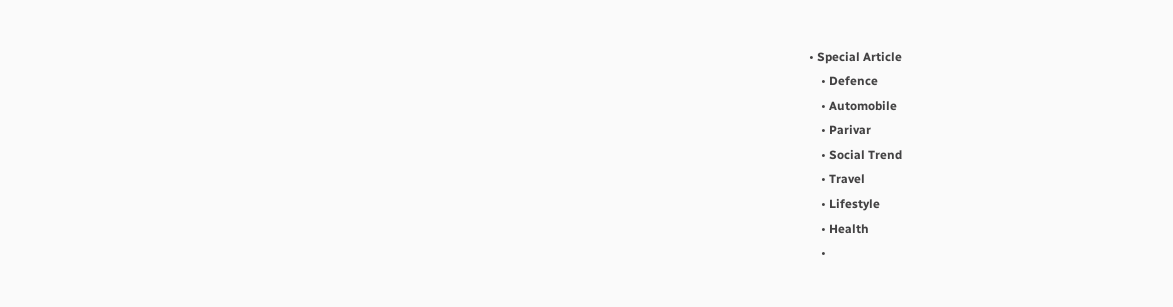• Special Article
    • Defence
    • Automobile
    • Parivar
    • Social Trend
    • Travel
    • Lifestyle
    • Health
    •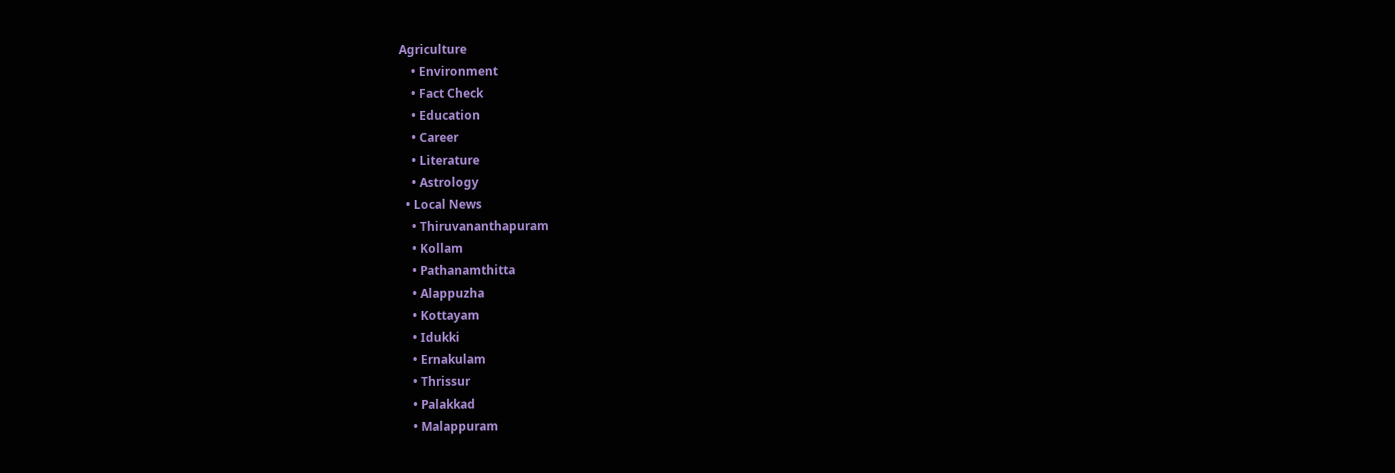Agriculture
    • Environment
    • Fact Check
    • Education
    • Career
    • Literature
    • Astrology
  • Local News
    • Thiruvananthapuram
    • Kollam
    • Pathanamthitta
    • Alappuzha
    • Kottayam
    • Idukki
    • Ernakulam
    • Thrissur
    • Palakkad
    • Malappuram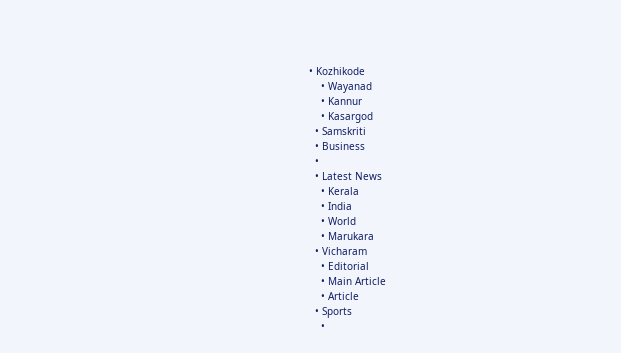• Kozhikode
    • Wayanad
    • Kannur
    • Kasargod
  • Samskriti
  • Business
  •
  • Latest News
    • Kerala
    • India
    • World
    • Marukara
  • Vicharam
    • Editorial
    • Main Article
    • Article
  • Sports
    •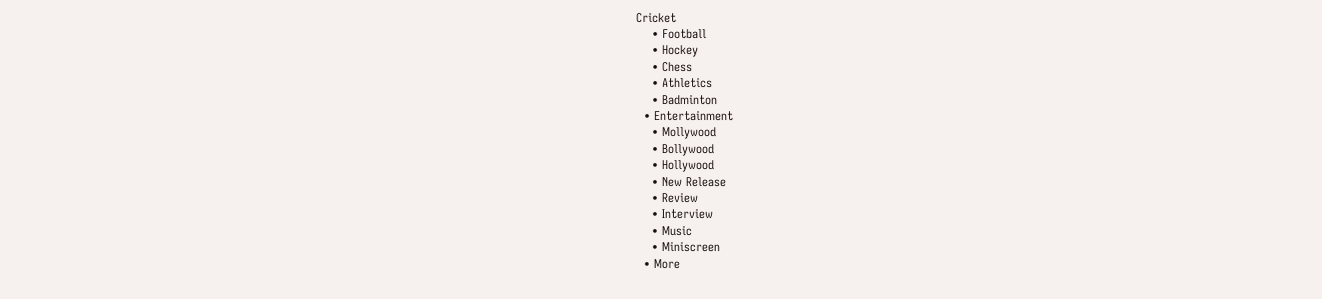Cricket
    • Football
    • Hockey
    • Chess
    • Athletics
    • Badminton
  • Entertainment
    • Mollywood
    • Bollywood
    • Hollywood
    • New Release
    • Review
    • Interview
    • Music
    • Miniscreen
  • More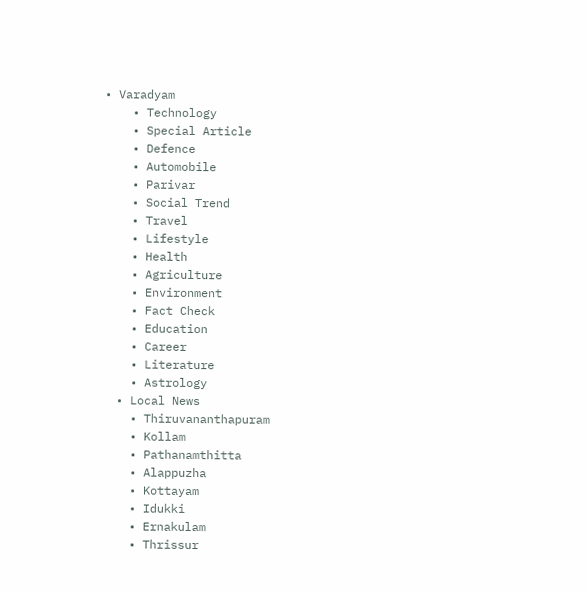• Varadyam
    • Technology
    • Special Article
    • Defence
    • Automobile
    • Parivar
    • Social Trend
    • Travel
    • Lifestyle
    • Health
    • Agriculture
    • Environment
    • Fact Check
    • Education
    • Career
    • Literature
    • Astrology
  • Local News
    • Thiruvananthapuram
    • Kollam
    • Pathanamthitta
    • Alappuzha
    • Kottayam
    • Idukki
    • Ernakulam
    • Thrissur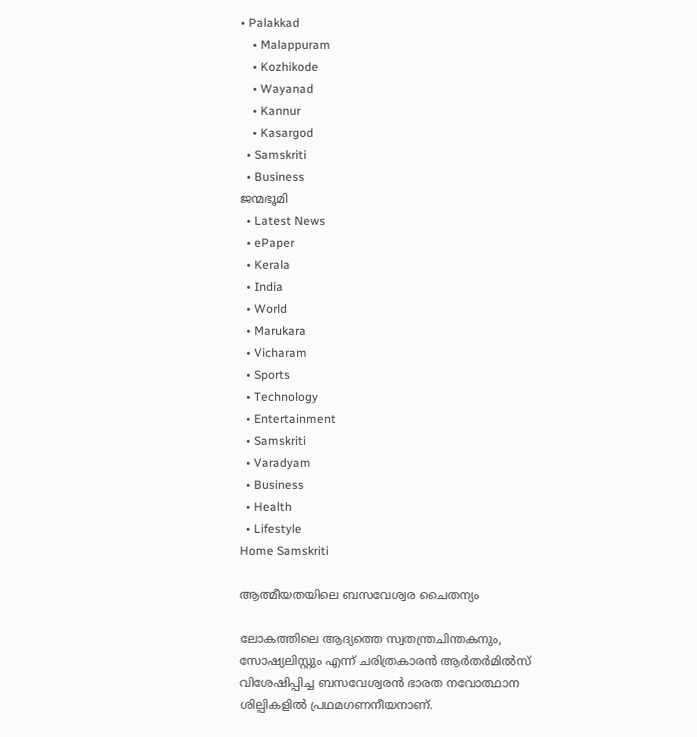• Palakkad
    • Malappuram
    • Kozhikode
    • Wayanad
    • Kannur
    • Kasargod
  • Samskriti
  • Business
ജന്മഭൂമി
  • Latest News
  • ePaper
  • Kerala
  • India
  • World
  • Marukara
  • Vicharam
  • Sports
  • Technology
  • Entertainment
  • Samskriti
  • Varadyam
  • Business
  • Health
  • Lifestyle
Home Samskriti

ആത്മീയതയിലെ ബസവേശ്വര ചൈതന്യം

ലോകത്തിലെ ആദ്യത്തെ സ്വതന്ത്രചിന്തകനും, സോഷ്യലിസ്റ്റും എന്ന് ചരിത്രകാരന്‍ ആര്‍തര്‍മില്‍സ് വിശേഷിപ്പിച്ച ബസവേശ്വരന്‍ ഭാരത നവോത്ഥാന ശില്പികളില്‍ പ്രഥമഗണനീയനാണ്.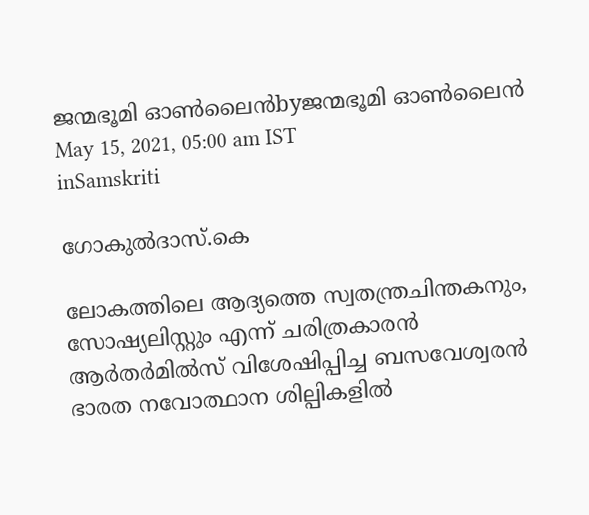ജന്മഭൂമി ഓണ്‍ലൈന്‍byജന്മഭൂമി ഓണ്‍ലൈന്‍
May 15, 2021, 05:00 am IST
inSamskriti

ഗോകുല്‍ദാസ്.കെ

ലോകത്തിലെ ആദ്യത്തെ സ്വതന്ത്രചിന്തകനും, സോഷ്യലിസ്റ്റും എന്ന് ചരിത്രകാരന്‍ ആര്‍തര്‍മില്‍സ് വിശേഷിപ്പിച്ച ബസവേശ്വരന്‍ ഭാരത നവോത്ഥാന ശില്പികളില്‍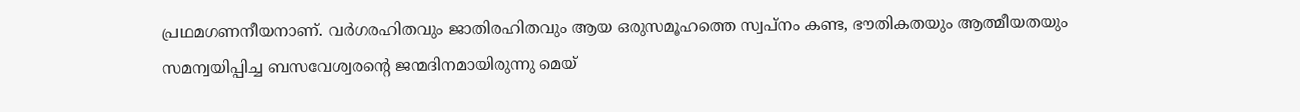പ്രഥമഗണനീയനാണ്. വര്‍ഗരഹിതവും ജാതിരഹിതവും ആയ ഒരുസമൂഹത്തെ സ്വപ്‌നം കണ്ട, ഭൗതികതയും ആത്മീയതയും സമന്വയിപ്പിച്ച ബസവേശ്വരന്റെ ജന്മദിനമായിരുന്നു മെയ്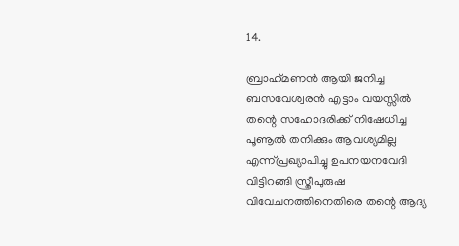14.

ബ്രാഹ്‌മണന്‍ ആയി ജനിച്ച ബസവേശ്വരന്‍ എട്ടാം വയസ്സില്‍ തന്റെ സഹോദരിക്ക് നിഷേധിച്ച പൂണൂല്‍ തനിക്കും ആവശ്യമില്ല എന്ന്പ്രഖ്യാപിച്ചു ഉപനയനവേദി വിട്ടിറങ്ങി സ്ത്രീപുരുഷ വിവേചനത്തിനെതിരെ തന്റെ ആദ്യ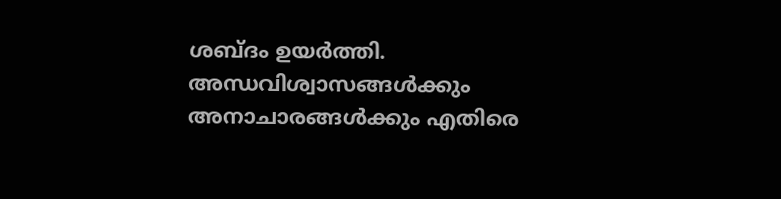ശബ്ദം ഉയര്‍ത്തി. അന്ധവിശ്വാസങ്ങള്‍ക്കും അനാചാരങ്ങള്‍ക്കും എതിരെ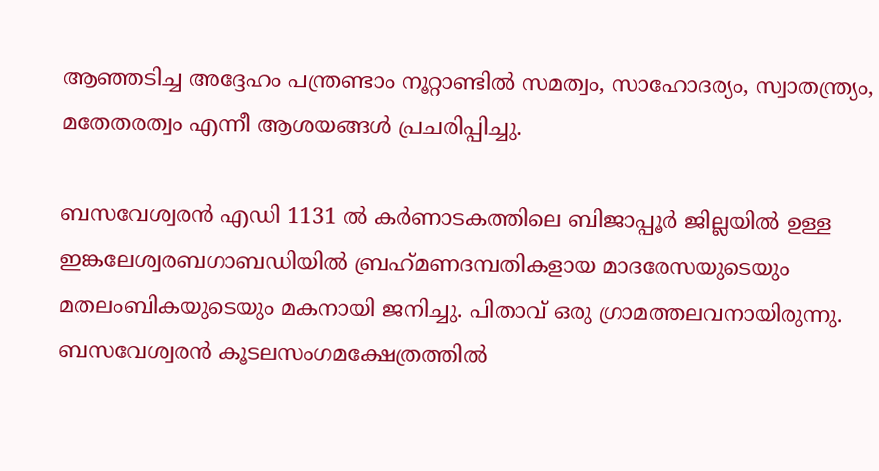ആഞ്ഞടിച്ച അദ്ദേഹം പന്ത്രണ്ടാം നൂറ്റാണ്ടില്‍ സമത്വം, സാഹോദര്യം, സ്വാതന്ത്ര്യം, മതേതരത്വം എന്നീ ആശയങ്ങള്‍ പ്രചരിപ്പിച്ചു.

ബസവേശ്വരന്‍ എഡി 1131 ല്‍ കര്‍ണാടകത്തിലെ ബിജാപ്പൂര്‍ ജില്ലയില്‍ ഉള്ള ഇങ്കലേശ്വരബഗാബഡിയില്‍ ബ്രഹ്‌മണദമ്പതികളായ മാദരേസയുടെയും മതലംബികയുടെയും മകനായി ജനിച്ചു. പിതാവ് ഒരു ഗ്രാമത്തലവനായിരുന്നു. ബസവേശ്വരന്‍ കൂടലസംഗമക്ഷേത്രത്തില്‍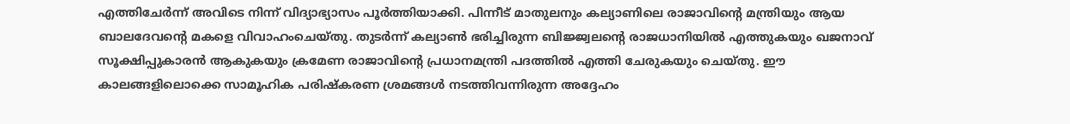എത്തിചേര്‍ന്ന് അവിടെ നിന്ന് വിദ്യാഭ്യാസം പൂര്‍ത്തിയാക്കി. പിന്നീട് മാതുലനും കല്യാണിലെ രാജാവിന്റെ മന്ത്രിയും ആയ ബാലദേവന്റെ മകളെ വിവാഹംചെയ്തു. തുടര്‍ന്ന് കല്യാണ്‍ ഭരിച്ചിരുന്ന ബിജ്ജ്വലന്റെ രാജധാനിയില്‍ എത്തുകയും ഖജനാവ് സൂക്ഷിപ്പുകാരന്‍ ആകുകയും ക്രമേണ രാജാവിന്റെ പ്രധാനമന്ത്രി പദത്തില്‍ എത്തി ചേരുകയും ചെയ്തു. ഈ കാലങ്ങളിലൊക്കെ സാമൂഹിക പരിഷ്‌കരണ ശ്രമങ്ങള്‍ നടത്തിവന്നിരുന്ന അദ്ദേഹം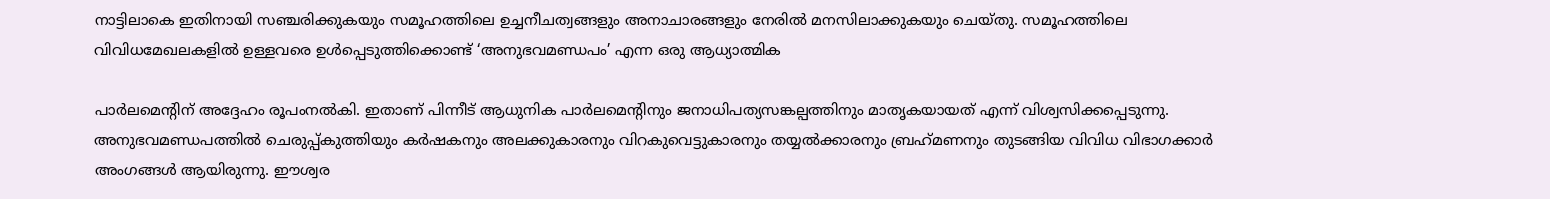നാട്ടിലാകെ ഇതിനായി സഞ്ചരിക്കുകയും സമൂഹത്തിലെ ഉച്ചനീചത്വങ്ങളും അനാചാരങ്ങളും നേരില്‍ മനസിലാക്കുകയും ചെയ്തു. സമൂഹത്തിലെ വിവിധമേഖലകളില്‍ ഉള്ളവരെ ഉള്‍പ്പെടുത്തിക്കൊണ്ട് ‘അനുഭവമണ്ഡപം’ എന്ന ഒരു ആധ്യാത്മിക

പാര്‍ലമെന്റിന് അദ്ദേഹം രൂപംനല്‍കി. ഇതാണ് പിന്നീട് ആധുനിക പാര്‍ലമെന്റിനും ജനാധിപത്യസങ്കല്പത്തിനും മാതൃകയായത് എന്ന് വിശ്വസിക്കപ്പെടുന്നു. അനുഭവമണ്ഡപത്തില്‍ ചെരുപ്പ്കുത്തിയും കര്‍ഷകനും അലക്കുകാരനും വിറകുവെട്ടുകാരനും തയ്യല്‍ക്കാരനും ബ്രഹ്‌മണനും തുടങ്ങിയ വിവിധ വിഭാഗക്കാര്‍ അംഗങ്ങള്‍ ആയിരുന്നു. ഈശ്വര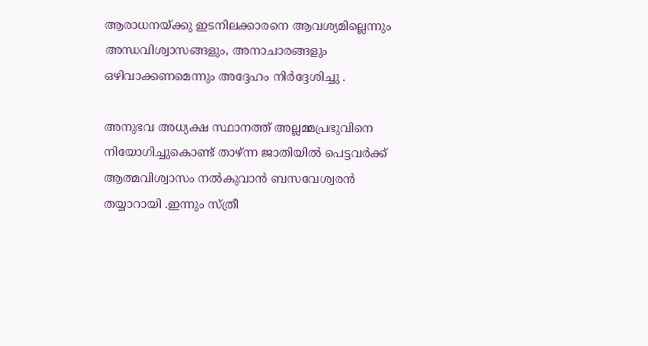ആരാധനയ്‌ക്കു ഇടനിലക്കാരനെ ആവശ്യമില്ലെന്നും അന്ധവിശ്വാസങ്ങളും, അനാചാരങ്ങളും ഒഴിവാക്കണമെന്നും അദ്ദേഹം നിര്‍ദ്ദേശിച്ചു .

അനുഭവ അധ്യക്ഷ സ്ഥാനത്ത് അല്ലമ്മപ്രഭുവിനെ നിയോഗിച്ചുകൊണ്ട് താഴ്ന്ന ജാതിയില്‍ പെട്ടവര്‍ക്ക് ആത്മവിശ്വാസം നല്‍കുവാന്‍ ബസവേശ്വരന്‍ തയ്യാറായി .ഇന്നും സ്ത്രീ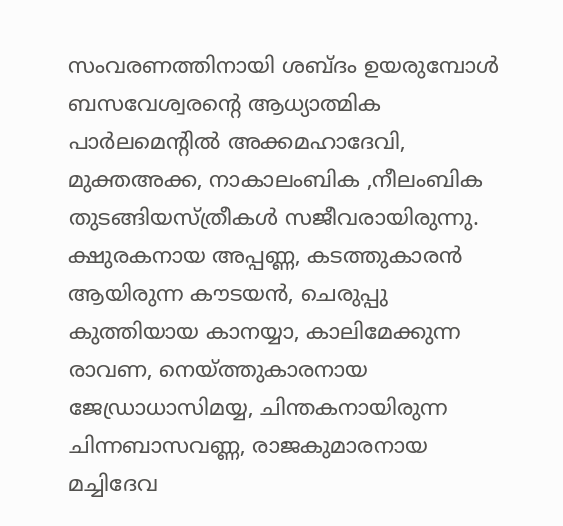സംവരണത്തിനായി ശബ്ദം ഉയരുമ്പോള്‍ ബസവേശ്വരന്റെ ആധ്യാത്മിക പാര്‍ലമെന്റില്‍ അക്കമഹാദേവി, മുക്തഅക്ക, നാകാലംബിക ,നീലംബിക തുടങ്ങിയസ്ത്രീകള്‍ സജീവരായിരുന്നു. ക്ഷുരകനായ അപ്പണ്ണ, കടത്തുകാരന്‍ ആയിരുന്ന കൗടയന്‍, ചെരുപ്പു കുത്തിയായ കാനയ്യാ, കാലിമേക്കുന്ന രാവണ, നെയ്‌ത്തുകാരനായ ജേഡ്രാധാസിമയ്യ, ചിന്തകനായിരുന്ന ചിന്നബാസവണ്ണ, രാജകുമാരനായ മച്ചിദേവ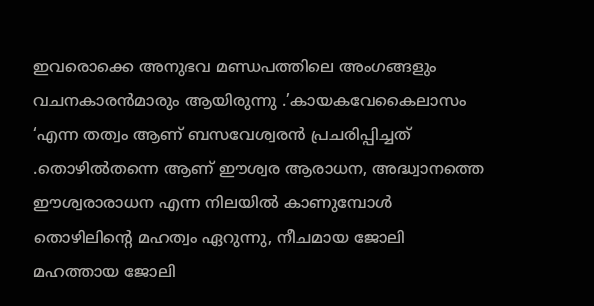ഇവരൊക്കെ അനുഭവ മണ്ഡപത്തിലെ അംഗങ്ങളും വചനകാരന്‍മാരും ആയിരുന്നു .’കായകവേകൈലാസം ‘എന്ന തത്വം ആണ് ബസവേശ്വരന്‍ പ്രചരിപ്പിച്ചത് .തൊഴില്‍തന്നെ ആണ് ഈശ്വര ആരാധന, അദ്ധ്വാനത്തെ ഈശ്വരാരാധന എന്ന നിലയില്‍ കാണുമ്പോള്‍ തൊഴിലിന്റെ മഹത്വം ഏറുന്നു, നീചമായ ജോലി മഹത്തായ ജോലി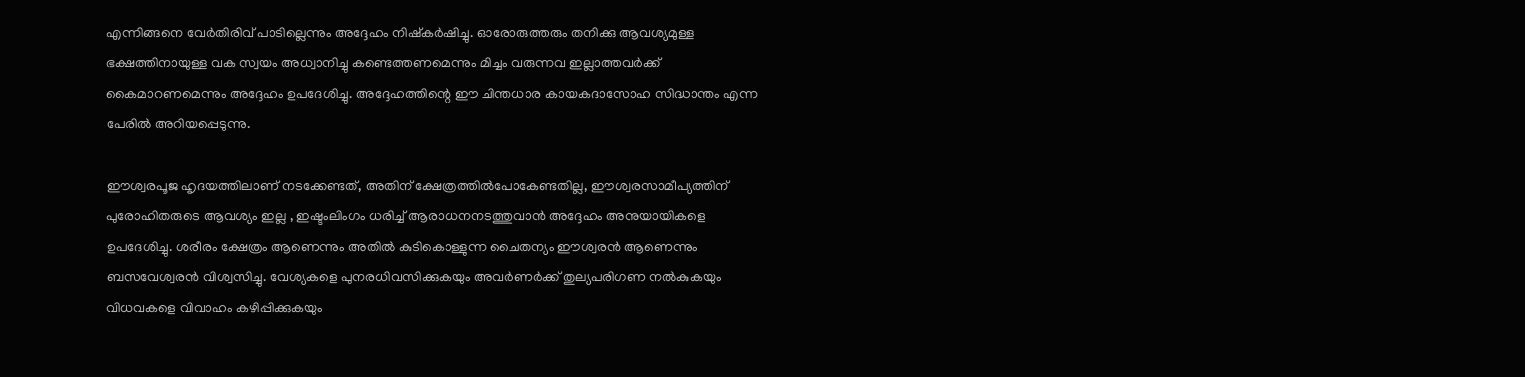എന്നിങ്ങനെ വേര്‍തിരിവ് പാടില്ലെന്നും അദ്ദേഹം നിഷ്‌കര്‍ഷിച്ചു. ഓരോരുത്തരും തനിക്കു ആവശ്യമുള്ള ഭക്ഷത്തിനായുള്ള വക സ്വയം അധ്വാനിച്ചു കണ്ടെത്തണമെന്നും മിച്ചം വരുന്നവ ഇല്ലാത്തവര്‍ക്ക് കൈമാറണമെന്നും അദ്ദേഹം ഉപദേശിച്ചു. അദ്ദേഹത്തിന്റെ ഈ ചിന്തധാര കായകദാസോഹ സിദ്ധാന്തം എന്ന പേരില്‍ അറിയപ്പെടുന്നു.

ഈശ്വരപൂജ ഹൃദയത്തിലാണ് നടക്കേണ്ടത്, അതിന് ക്ഷേത്രത്തില്‍പോകേണ്ടതില്ല, ഈശ്വരസാമീപ്യത്തിന് പുരോഹിതരുടെ ആവശ്യം ഇല്ല , ഇഷ്ടംലിംഗം ധരിച്ച് ആരാധനനടത്തുവാന്‍ അദ്ദേഹം അനുയായികളെ ഉപദേശിച്ചു. ശരീരം ക്ഷേത്രം ആണെന്നും അതില്‍ കുടികൊള്ളുന്ന ചൈതന്യം ഈശ്വരന്‍ ആണെന്നും ബസവേശ്വരന്‍ വിശ്വസിച്ചു. വേശ്യകളെ പുനരധിവസിക്കുകയും അവര്‍ണര്‍ക്ക് തുല്യപരിഗണ നല്‍കുകയും വിധവകളെ വിവാഹം കഴിപ്പിക്കുകയും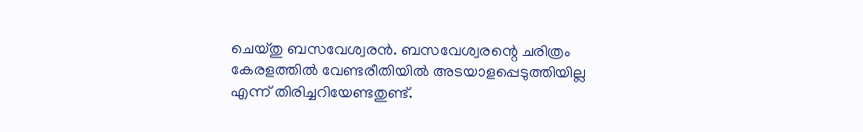ചെയ്തു ബസവേശ്വരന്‍. ബസവേശ്വരന്റെ ചരിത്രം കേരളത്തില്‍ വേണ്ടരീതിയില്‍ അടയാളപ്പെടുത്തിയില്ല എന്ന് തിരിച്ചറിയേണ്ടതുണ്ട്.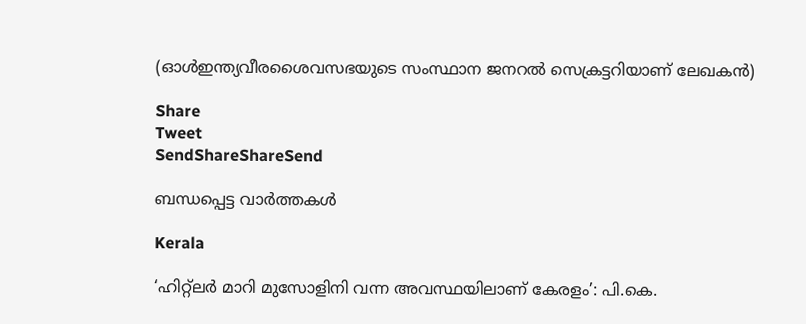(ഓള്‍ഇന്ത്യവീരശൈവസഭയുടെ സംസ്ഥാന ജനറല്‍ സെക്രട്ടറിയാണ് ലേഖകന്‍)

Share
Tweet
SendShareShareSend

ബന്ധപ്പെട്ട വാര്‍ത്തകള്‍

Kerala

‘ഹിറ്റ്ലര്‍ മാറി മുസോളിനി വന്ന അവസ്ഥയിലാണ് കേരളം’: പി.കെ.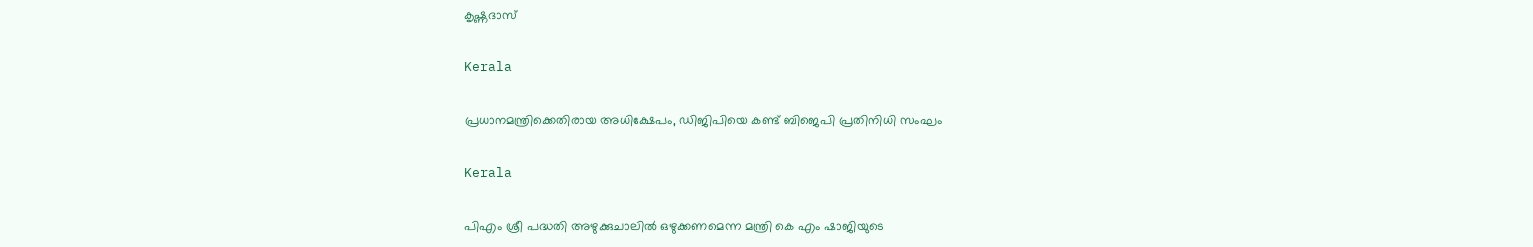കൃഷ്ണദാസ്

Kerala

പ്രധാനമന്ത്രിക്കെതിരായ അധിക്ഷേപം, ഡിജിപിയെ കണ്ട് ബിജെപി പ്രതിനിധി സംഘം

Kerala

പിഎം ശ്രീ പദ്ധതി അഴുക്കുചാലില്‍ ഒഴുക്കണമെന്ന മന്ത്രി കെ എം ഷാജിയുടെ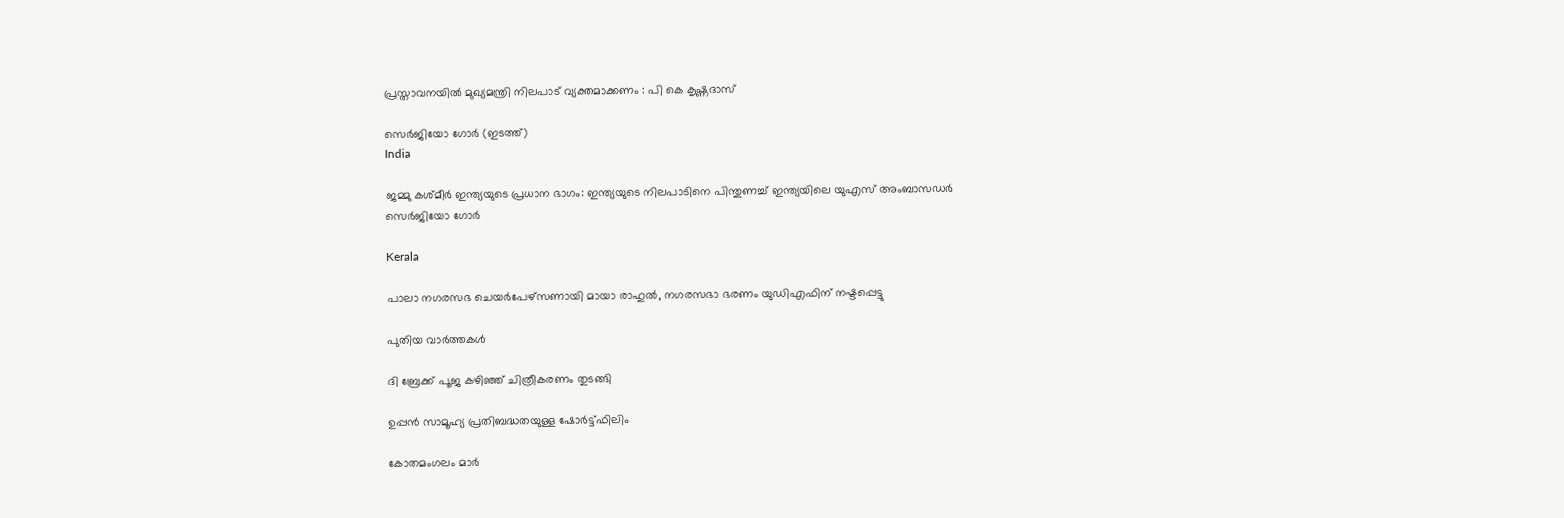പ്രസ്താവനയില്‍ മുഖ്യമന്ത്രി നിലപാട് വ്യക്തമാക്കണം : പി കെ കൃഷ്ണദാസ്

സെര്‍ജിയോ ഗോര്‍ (ഇടത്ത്)
India

ജമ്മു കശ്മീർ ഇന്ത്യയുടെ പ്രധാന ഭാഗം: ഇന്ത്യയുടെ നിലപാടിനെ പിന്തുണച്ച് ഇന്ത്യയിലെ യുഎസ് അംബാസഡര്‍ സെർജിയോ ഗോര്‍

Kerala

പാലാ നഗരസഭ ചെയര്‍പേഴ്സണായി മായാ രാഹുല്‍, നഗരസഭാ ഭരണം യുഡിഎഫിന് നഷ്ടപ്പെട്ടു

പുതിയ വാര്‍ത്തകള്‍

ദി ബ്രേക്ക് പൂജ കഴിഞ്ഞ് ചിത്രീകരണം തുടങ്ങി

ഉപ്പൻ സാമൂഹ്യ പ്രതിബദ്ധതയുള്ള ഷോർട്ട്ഫിലിം

കോതമംഗലം മാര്‍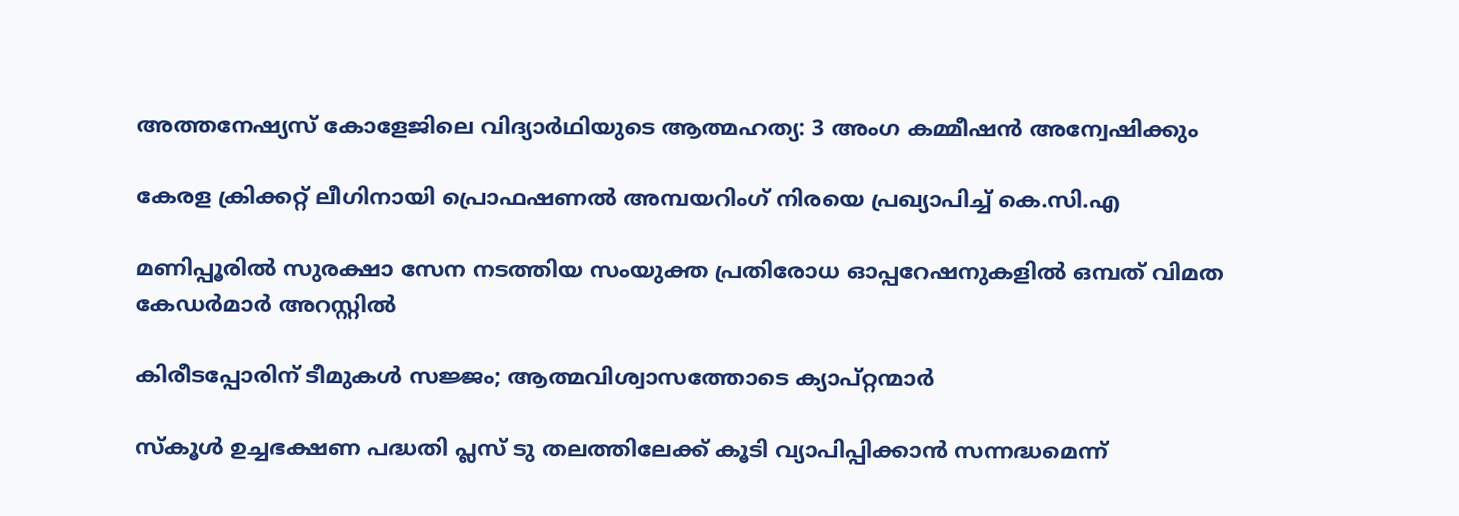അത്തനേഷ്യസ് കോളേജിലെ വിദ്യാര്‍ഥിയുടെ ആത്മഹത്യ: 3 അംഗ കമ്മീഷന്‍ അന്വേഷിക്കും

കേരള ക്രിക്കറ്റ് ലീഗിനായി പ്രൊഫഷണൽ അമ്പയറിംഗ് നിരയെ പ്രഖ്യാപിച്ച് കെ.സി.എ

മണിപ്പൂരിൽ സുരക്ഷാ സേന നടത്തിയ സംയുക്ത പ്രതിരോധ ഓപ്പറേഷനുകളിൽ ഒമ്പത് വിമത കേഡർമാർ അറസ്റ്റില്‍

കിരീടപ്പോരിന് ടീമുകൾ സജ്ജം; ആത്മവിശ്വാസത്തോടെ ക്യാപ്റ്റന്മാർ

സ്‌കൂള്‍ ഉച്ചഭക്ഷണ പദ്ധതി പ്ലസ് ടു തലത്തിലേക്ക് കൂടി വ്യാപിപ്പിക്കാന്‍ സന്നദ്ധമെന്ന്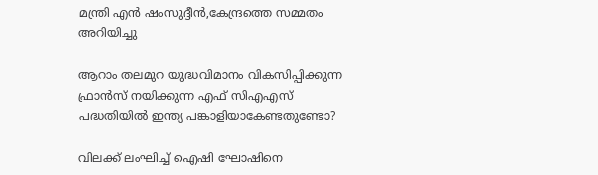മന്ത്രി എന്‍ ഷംസുദ്ദീന്‍,കേന്ദ്രത്തെ സമ്മതം അറിയിച്ചു

ആറാം തലമുറ യുദ്ധവിമാനം വികസിപ്പിക്കുന്ന ഫ്രാ‍ന്‍സ് നയിക്കുന്ന എഫ് സിഎഎസ് പദ്ധതിയില്‍ ഇന്ത്യ പങ്കാളിയാകേണ്ടതുണ്ടോ?

വിലക്ക് ലംഘിച്ച് ഐഷി ഘോഷിനെ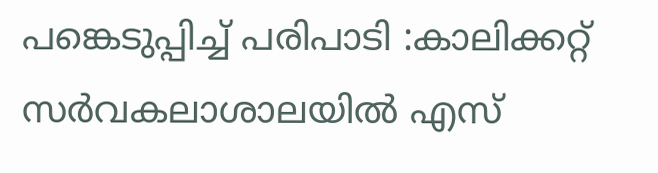പങ്കെടുപ്പിച്ച് പരിപാടി :കാലിക്കറ്റ് സര്‍വകലാശാലയില്‍ എസ്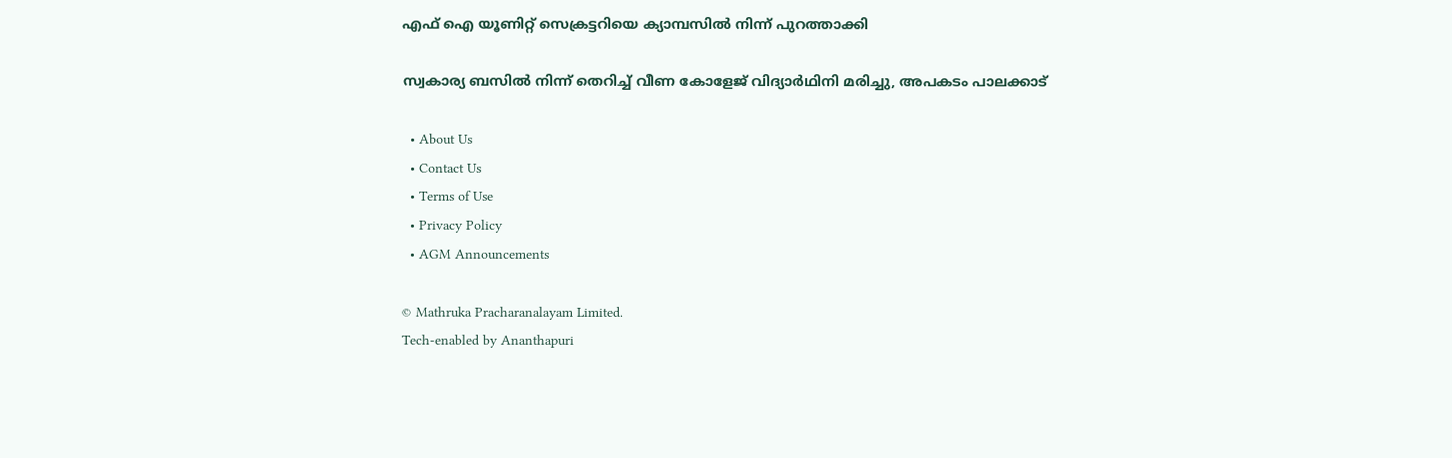എഫ് ഐ യൂണിറ്റ് സെക്രട്ടറിയെ ക്യാമ്പസില്‍ നിന്ന് പുറത്താക്കി

സ്വകാര്യ ബസില്‍ നിന്ന് തെറിച്ച് വീണ കോളേജ് വിദ്യാര്‍ഥിനി മരിച്ചു, അപകടം പാലക്കാട്

  • About Us
  • Contact Us
  • Terms of Use
  • Privacy Policy
  • AGM Announcements

© Mathruka Pracharanalayam Limited.
Tech-enabled by Ananthapuri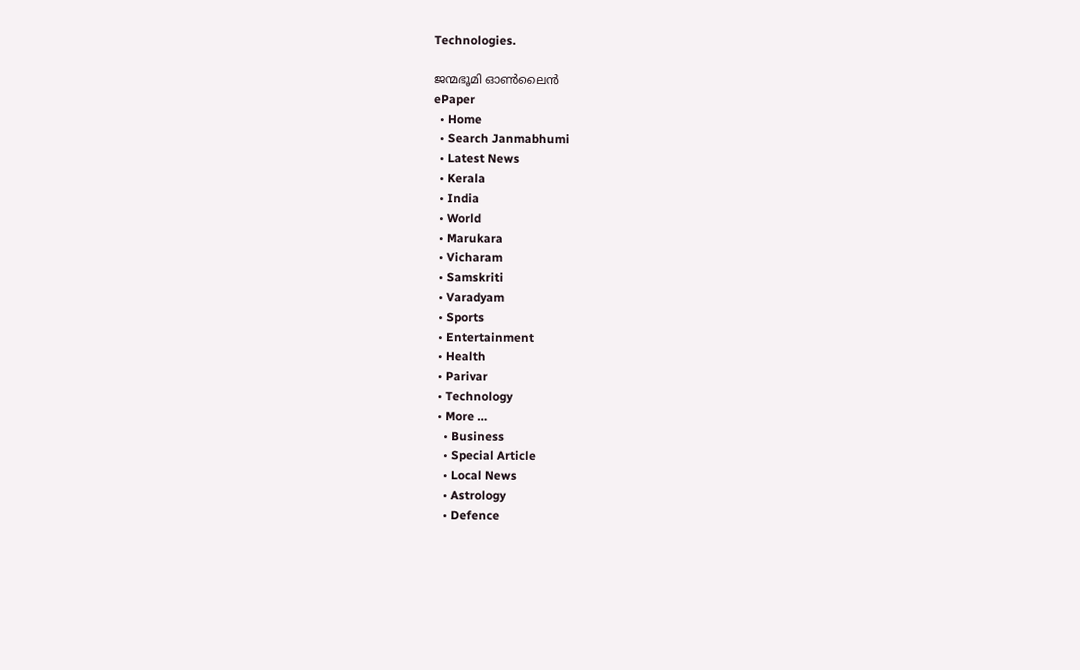Technologies.

ജന്മഭൂമി ഓണ്‍ലൈന്‍
ePaper
  • Home
  • Search Janmabhumi
  • Latest News
  • Kerala
  • India
  • World
  • Marukara
  • Vicharam
  • Samskriti
  • Varadyam
  • Sports
  • Entertainment
  • Health
  • Parivar
  • Technology
  • More …
    • Business
    • Special Article
    • Local News
    • Astrology
    • Defence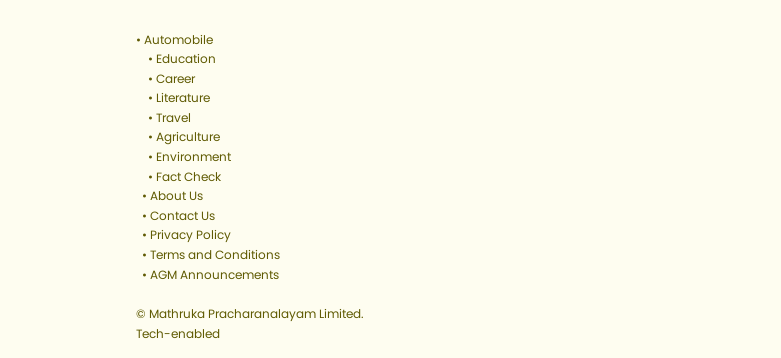• Automobile
    • Education
    • Career
    • Literature
    • Travel
    • Agriculture
    • Environment
    • Fact Check
  • About Us
  • Contact Us
  • Privacy Policy
  • Terms and Conditions
  • AGM Announcements

© Mathruka Pracharanalayam Limited.
Tech-enabled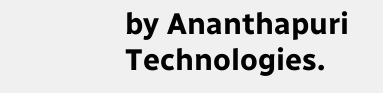by Ananthapuri Technologies.